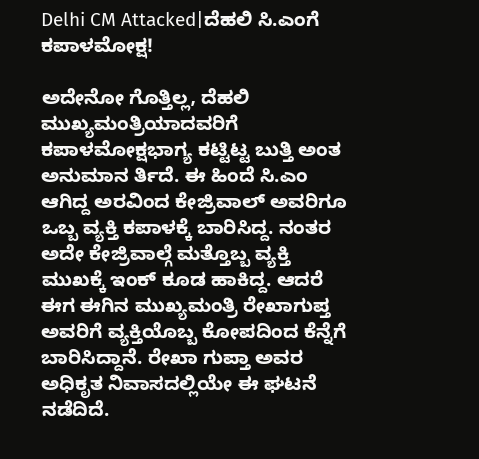Delhi CM Attacked|ದೆಹಲಿ ಸಿ.ಎಂಗೆ ಕಪಾಳಮೋಕ್ಷ!

ಅದೇನೋ ಗೊತ್ತಿಲ್ಲ, ದೆಹಲಿ ಮುಖ್ಯಮಂತ್ರಿಯಾದವರಿಗೆ ಕಪಾಳಮೋಕ್ಷಭಾಗ್ಯ ಕಟ್ಟಿಟ್ಟ ಬುತ್ತಿ ಅಂತ ಅನುಮಾನ ರ್ತಿದೆ. ಈ ಹಿಂದೆ ಸಿ.ಎಂ ಆಗಿದ್ದ ಅರವಿಂದ ಕೇಜ್ರಿವಾಲ್ ಅವರಿಗೂ ಒಬ್ಬ ವ್ಯಕ್ತಿ ಕಪಾಳಕ್ಕೆ ಬಾರಿಸಿದ್ದ. ನಂತರ ಅದೇ ಕೇಜ್ರಿವಾಲ್ಗೆ ಮತ್ತೊಬ್ಬ ವ್ಯಕ್ತಿ ಮುಖಕ್ಕೆ ಇಂಕ್ ಕೂಡ ಹಾಕಿದ್ದ. ಆದರೆ ಈಗ ಈಗಿನ ಮುಖ್ಯಮಂತ್ರಿ ರೇಖಾಗುಪ್ತ ಅವರಿಗೆ ವ್ಯಕ್ತಿಯೊಬ್ಬ ಕೋಪದಿಂದ ಕೆನ್ನೆಗೆ ಬಾರಿಸಿದ್ದಾನೆ. ರೇಖಾ ಗುಪ್ತಾ ಅವರ ಅಧಿಕೃತ ನಿವಾಸದಲ್ಲಿಯೇ ಈ ಘಟನೆ ನಡೆದಿದೆ.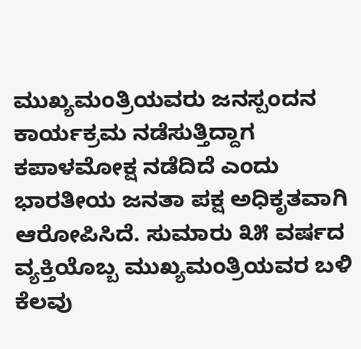ಮುಖ್ಯಮಂತ್ರಿಯವರು ಜನಸ್ಪಂದನ ಕಾರ್ಯಕ್ರಮ ನಡೆಸುತ್ತಿದ್ದಾಗ ಕಪಾಳಮೋಕ್ಷ ನಡೆದಿದೆ ಎಂದು ಭಾರತೀಯ ಜನತಾ ಪಕ್ಷ ಅಧಿಕೃತವಾಗಿ ಆರೋಪಿಸಿದೆ. ಸುಮಾರು ೩೫ ವರ್ಷದ ವ್ಯಕ್ತಿಯೊಬ್ಬ ಮುಖ್ಯಮಂತ್ರಿಯವರ ಬಳಿ ಕೆಲವು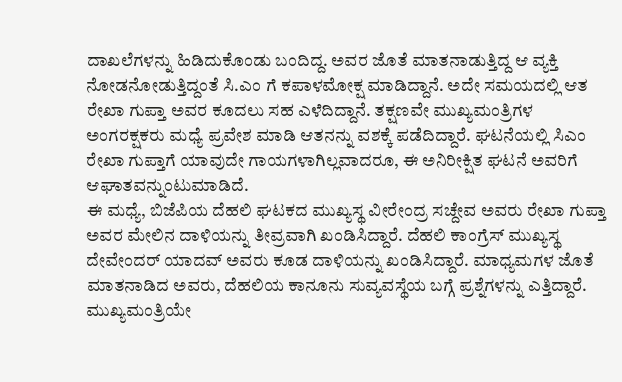ದಾಖಲೆಗಳನ್ನು ಹಿಡಿದುಕೊಂಡು ಬಂದಿದ್ದ. ಅವರ ಜೊತೆ ಮಾತನಾಡುತ್ತಿದ್ದ ಆ ವ್ಯಕ್ತಿ ನೋಡನೋಡುತ್ತಿದ್ದಂತೆ ಸಿ.ಎಂ ಗೆ ಕಪಾಳಮೋಕ್ಷ ಮಾಡಿದ್ದಾನೆ. ಅದೇ ಸಮಯದಲ್ಲಿ ಆತ ರೇಖಾ ಗುಪ್ತಾ ಅವರ ಕೂದಲು ಸಹ ಎಳೆದಿದ್ದಾನೆ. ತಕ್ಷಣವೇ ಮುಖ್ಯಮಂತ್ರಿಗಳ ಅಂಗರಕ್ಷಕರು ಮಧ್ಯೆ ಪ್ರವೇಶ ಮಾಡಿ ಆತನನ್ನು ವಶಕ್ಕೆ ಪಡೆದಿದ್ದಾರೆ. ಘಟನೆಯಲ್ಲಿ ಸಿಎಂ ರೇಖಾ ಗುಪ್ತಾಗೆ ಯಾವುದೇ ಗಾಯಗಳಾಗಿಲ್ಲವಾದರೂ, ಈ ಅನಿರೀಕ್ಷಿತ ಘಟನೆ ಅವರಿಗೆ ಆಘಾತವನ್ನುಂಟುಮಾಡಿದೆ.
ಈ ಮಧ್ಯೆ, ಬಿಜೆಪಿಯ ದೆಹಲಿ ಘಟಕದ ಮುಖ್ಯಸ್ಥ ವೀರೇಂದ್ರ ಸಚ್ದೇವ ಅವರು ರೇಖಾ ಗುಪ್ತಾ ಅವರ ಮೇಲಿನ ದಾಳಿಯನ್ನು ತೀವ್ರವಾಗಿ ಖಂಡಿಸಿದ್ದಾರೆ. ದೆಹಲಿ ಕಾಂಗ್ರೆಸ್ ಮುಖ್ಯಸ್ಥ ದೇವೇಂದರ್ ಯಾದವ್ ಅವರು ಕೂಡ ದಾಳಿಯನ್ನು ಖಂಡಿಸಿದ್ದಾರೆ. ಮಾಧ್ಯಮಗಳ ಜೊತೆ ಮಾತನಾಡಿದ ಅವರು, ದೆಹಲಿಯ ಕಾನೂನು ಸುವ್ಯವಸ್ಥೆಯ ಬಗ್ಗೆ ಪ್ರಶ್ನೆಗಳನ್ನು ಎತ್ತಿದ್ದಾರೆ. ಮುಖ್ಯಮಂತ್ರಿಯೇ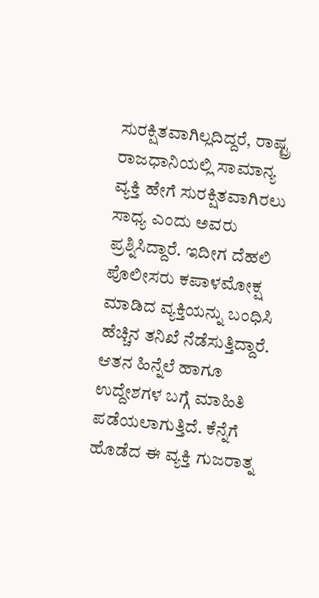ಸುರಕ್ಷಿತವಾಗಿಲ್ಲದಿದ್ದರೆ, ರಾಷ್ಟ್ರ ರಾಜಧಾನಿಯಲ್ಲಿ ಸಾಮಾನ್ಯ ವ್ಯಕ್ತಿ ಹೇಗೆ ಸುರಕ್ಷಿತವಾಗಿರಲು ಸಾಧ್ಯ ಎಂದು ಅವರು ಪ್ರಶ್ನಿಸಿದ್ದಾರೆ. ಇದೀಗ ದೆಹಲಿ ಪೊಲೀಸರು ಕಪಾಳಮೋಕ್ಷ ಮಾಡಿದ ವ್ಯಕ್ತಿಯನ್ನು ಬಂಧಿಸಿ ಹೆಚ್ಚಿನ ತನಿಖೆ ನೆಡೆಸುತ್ತಿದ್ದಾರೆ. ಆತನ ಹಿನ್ನೆಲೆ ಹಾಗೂ ಉದ್ದೇಶಗಳ ಬಗ್ಗೆ ಮಾಹಿತಿ ಪಡೆಯಲಾಗುತ್ತಿದೆ. ಕೆನ್ನೆಗೆ ಹೊಡೆದ ಈ ವ್ಯಕ್ತಿ ಗುಜರಾತ್ನ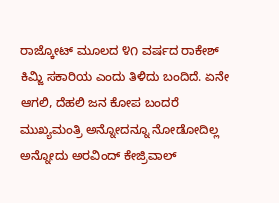ರಾಜ್ಕೋಟ್ ಮೂಲದ ೪೧ ವರ್ಷದ ರಾಕೇಶ್ ಕಿಮ್ಜಿ ಸಕಾರಿಯ ಎಂದು ತಿಳಿದು ಬಂದಿದೆ. ಏನೇ ಆಗಲಿ, ದೆಹಲಿ ಜನ ಕೋಪ ಬಂದರೆ ಮುಖ್ಯಮಂತ್ರಿ ಅನ್ನೋದನ್ನೂ ನೋಡೋದಿಲ್ಲ ಅನ್ನೋದು ಅರವಿಂದ್ ಕೇಜ್ರಿವಾಲ್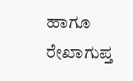ಹಾಗೂ ರೇಖಾಗುಪ್ತ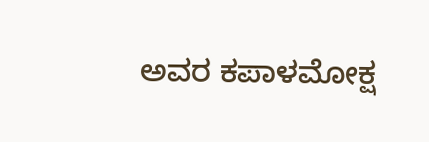ಅವರ ಕಪಾಳಮೋಕ್ಷ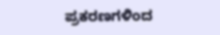ಪ್ರಕರಣಗಳಿಂದ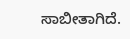ಸಾಬೀತಾಗಿದೆ.